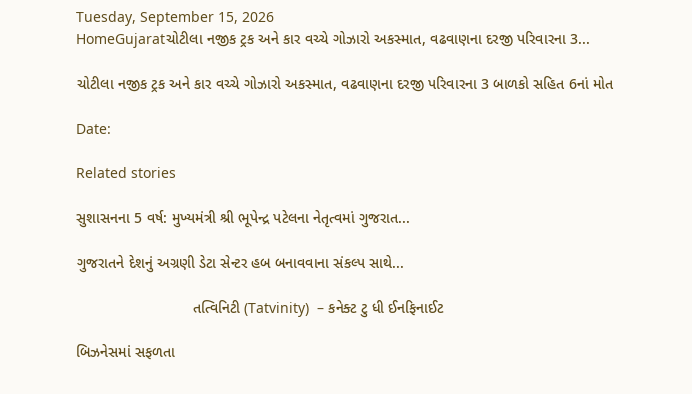Tuesday, September 15, 2026
HomeGujaratચોટીલા નજીક ટ્રક અને કાર વચ્ચે ગોઝારો અકસ્માત, વઢવાણના દરજી પરિવારના 3...

ચોટીલા નજીક ટ્રક અને કાર વચ્ચે ગોઝારો અકસ્માત, વઢવાણના દરજી પરિવારના 3 બાળકો સહિત 6નાં મોત

Date:

Related stories

સુશાસનના 5 વર્ષ: મુખ્યમંત્રી શ્રી ભૂપેન્દ્ર પટેલના નેતૃત્વમાં ગુજરાત...

ગુજરાતને દેશનું અગ્રણી ડેટા સેન્ટર હબ બનાવવાના સંકલ્પ સાથે...

                            તત્વિનિટી (Tatvinity)  – કનેક્ટ ટુ ધી ઈનફિનાઈટ

બિઝનેસમાં સફળતા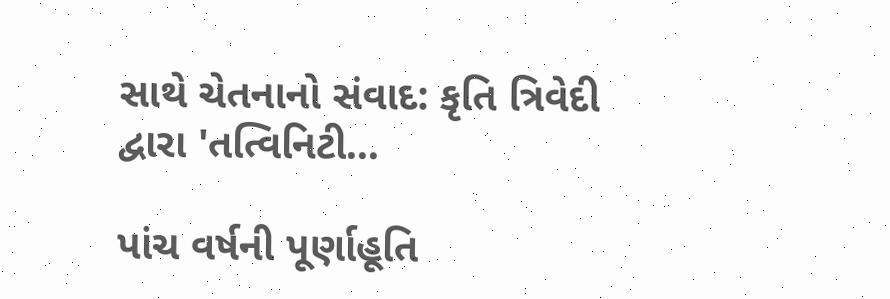સાથે ચેતનાનો સંવાદ: કૃતિ ત્રિવેદી દ્વારા 'તત્વિનિટી...

પાંચ વર્ષની પૂર્ણાહૂતિ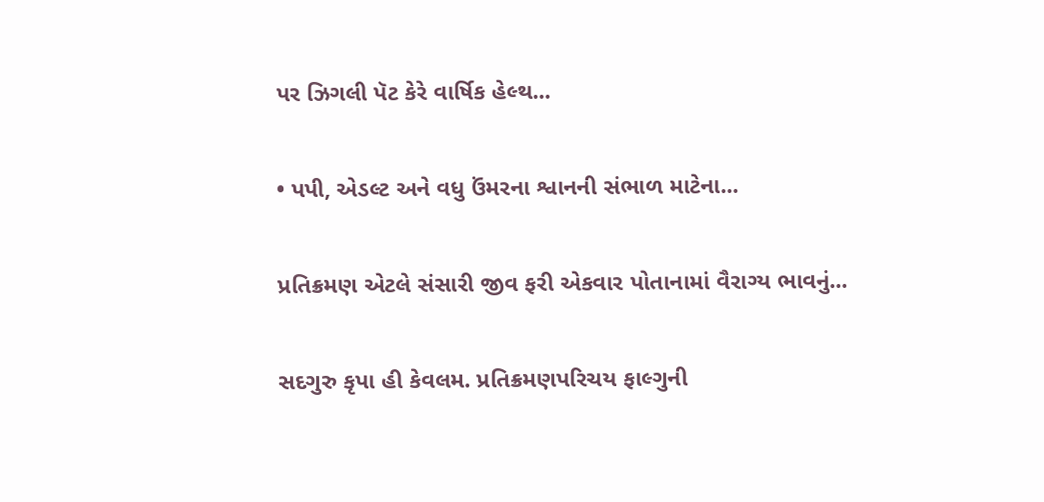પર ઝિગલી પૅટ કેરે વાર્ષિક હેલ્થ...

• પપી, એડલ્ટ અને વધુ ઉંમરના શ્વાનની સંભાળ માટેના...

પ્રતિક્રમણ એટલે સંસારી જીવ ફરી એકવાર પોતાનામાં વૈરાગ્ય ભાવનું...

સદગુરુ કૃપા હી કેવલમ. પ્રતિક્રમણપરિચય ફાલ્ગુની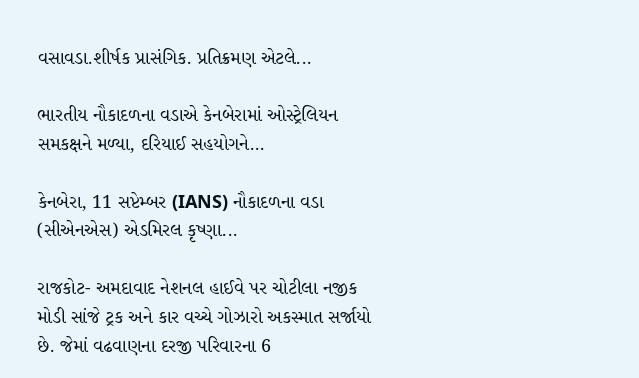વસાવડા.શીર્ષક પ્રાસંગિક. પ્રતિક્રમણ એટલે...

ભારતીય નૌકાદળના વડાએ કેનબેરામાં ઓસ્ટ્રેલિયન સમકક્ષને મળ્યા, દરિયાઈ સહયોગને...

કેનબેરા, 11 સપ્ટેમ્બર (IANS) નૌકાદળના વડા (સીએનએસ) એડમિરલ કૃષ્ણા...

રાજકોટ- અમદાવાદ નેશનલ હાઈવે પર ચોટીલા નજીક મોડી સાંજે ટ્રક અને કાર વચ્ચે ગોઝારો અકસ્માત સર્જાયો છે. જેમાં વઢવાણના દરજી પરિવારના 6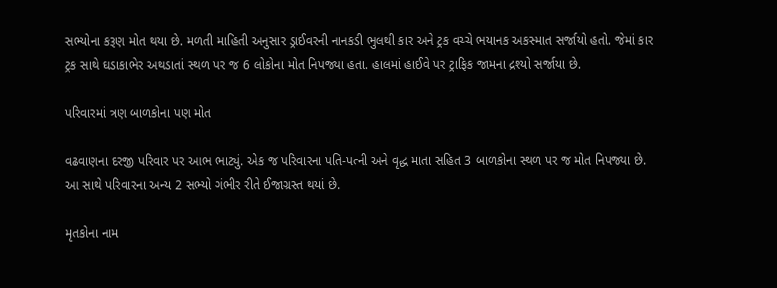સભ્યોના કરૂણ મોત થયા છે. મળતી માહિતી અનુસાર ડ્રાઈવરની નાનકડી ભુલથી કાર અને ટ્રક વચ્ચે ભયાનક અકસ્માત સર્જાયો હતો. જેમાં કાર ટ્રક સાથે ઘડાકાભેર અથડાતાં સ્થળ પર જ 6 લોકોના મોત નિપજ્યા હતા. હાલમાં હાઈવે પર ટ્રાફિક જામના દ્રશ્યો સર્જાયા છે.

પરિવારમાં ત્રણ બાળકોના પણ મોત

વઢવાણના દરજી પરિવાર પર આભ ભાટ્યું. એક જ પરિવારના પતિ-પત્ની અને વૃદ્ધ માતા સહિત 3 બાળકોના સ્થળ પર જ મોત નિપજ્યા છે. આ સાથે પરિવારના અન્ય 2 સભ્યો ગંભીર રીતે ઈજાગ્રસ્ત થયાં છે.

મૃતકોના નામ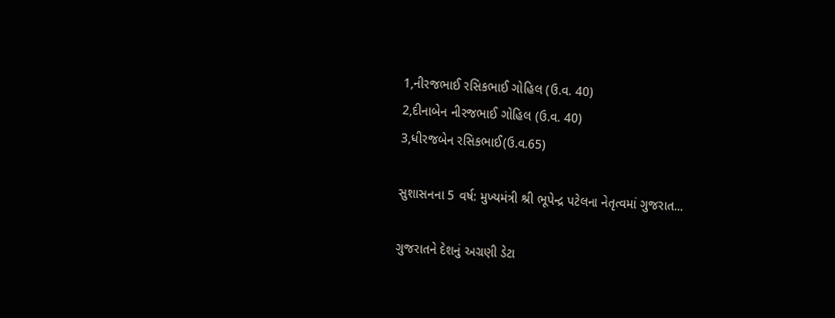1,નીરજભાઈ રસિકભાઈ ગોહિલ (ઉ.વ. 40)
2,દીનાબેન નીરજભાઈ ગોહિલ (ઉ.વ. 40)
3,ધીરજબેન રસિકભાઈ(ઉ.વ.65)

સુશાસનના 5 વર્ષ: મુખ્યમંત્રી શ્રી ભૂપેન્દ્ર પટેલના નેતૃત્વમાં ગુજરાત...

ગુજરાતને દેશનું અગ્રણી ડેટા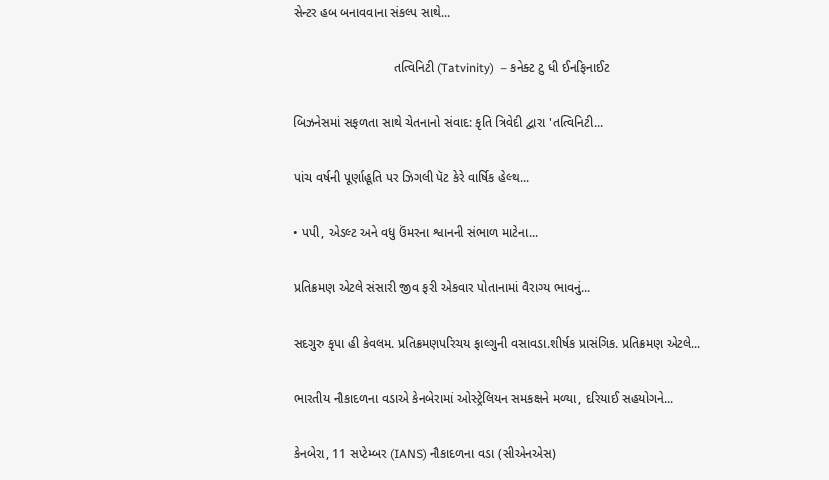સેન્ટર હબ બનાવવાના સંકલ્પ સાથે...

                            તત્વિનિટી (Tatvinity)  – કનેક્ટ ટુ ધી ઈનફિનાઈટ

બિઝનેસમાં સફળતા સાથે ચેતનાનો સંવાદ: કૃતિ ત્રિવેદી દ્વારા 'તત્વિનિટી...

પાંચ વર્ષની પૂર્ણાહૂતિ પર ઝિગલી પૅટ કેરે વાર્ષિક હેલ્થ...

• પપી, એડલ્ટ અને વધુ ઉંમરના શ્વાનની સંભાળ માટેના...

પ્રતિક્રમણ એટલે સંસારી જીવ ફરી એકવાર પોતાનામાં વૈરાગ્ય ભાવનું...

સદગુરુ કૃપા હી કેવલમ. પ્રતિક્રમણપરિચય ફાલ્ગુની વસાવડા.શીર્ષક પ્રાસંગિક. પ્રતિક્રમણ એટલે...

ભારતીય નૌકાદળના વડાએ કેનબેરામાં ઓસ્ટ્રેલિયન સમકક્ષને મળ્યા, દરિયાઈ સહયોગને...

કેનબેરા, 11 સપ્ટેમ્બર (IANS) નૌકાદળના વડા (સીએનએસ)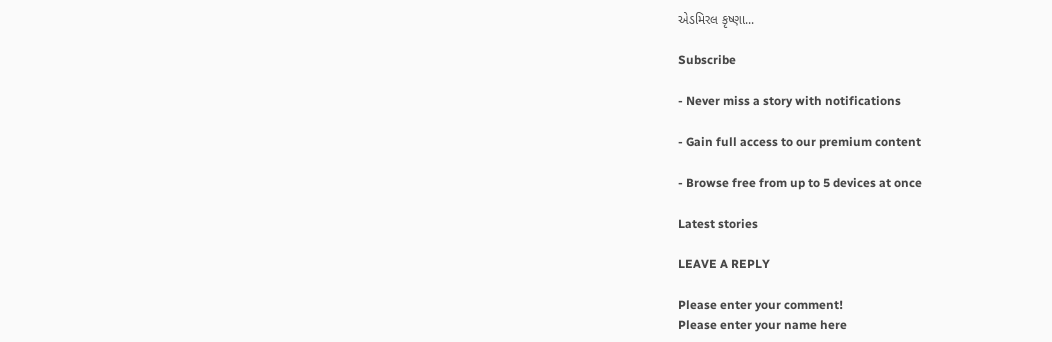એડમિરલ કૃષ્ણા...

Subscribe

- Never miss a story with notifications

- Gain full access to our premium content

- Browse free from up to 5 devices at once

Latest stories

LEAVE A REPLY

Please enter your comment!
Please enter your name here